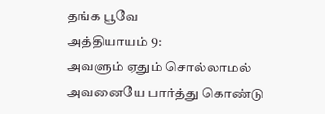தங்க பூவே
அத்தியாயம் 9:
அவளும் ஏதும் சொல்லாமல் அவனையே பார்த்து கொண்டு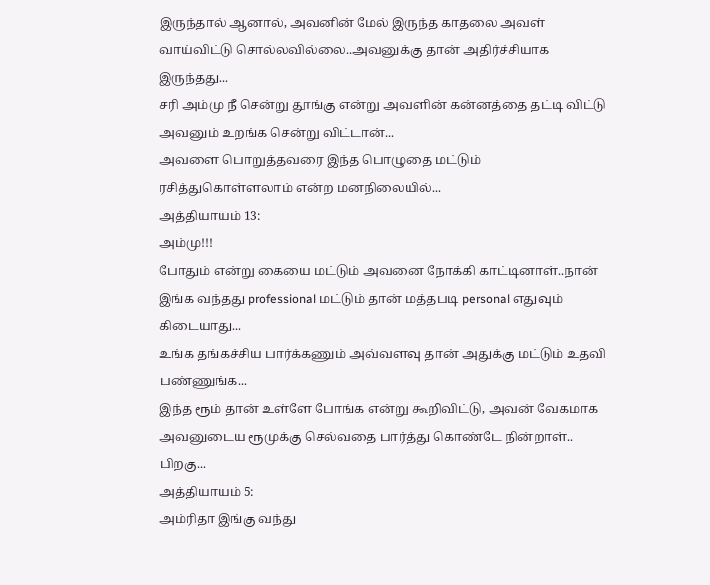இருந்தால் ஆனால், அவனின் மேல் இருந்த காதலை அவள் வாய்விட்டு சொல்லவில்லை..அவனுக்கு தான் அதிர்ச்சியாக இருந்தது...
சரி அம்மு நீ சென்று தூங்கு என்று அவளின் கன்னத்தை தட்டி விட்டு அவனும் உறங்க சென்று விட்டான்...
அவளை பொறுத்தவரை இந்த பொழுதை மட்டும் ரசித்துகொள்ளலாம் என்ற மனநிலையில்...
அத்தியாயம் 13:
அம்மு!!!
போதும் என்று கையை மட்டும் அவனை நோக்கி காட்டினாள்..நான் இங்க வந்தது professional மட்டும் தான் மத்தபடி personal எதுவும் கிடையாது...
உங்க தங்கச்சிய பார்க்கணும் அவ்வளவு தான் அதுக்கு மட்டும் உதவி பண்ணுங்க...
இந்த ரூம் தான் உள்ளே போங்க என்று கூறிவிட்டு, அவன் வேகமாக அவனுடைய ரூமுக்கு செல்வதை பார்த்து கொண்டே நின்றாள்..
பிறகு...
அத்தியாயம் 5:
அம்ரிதா இங்கு வந்து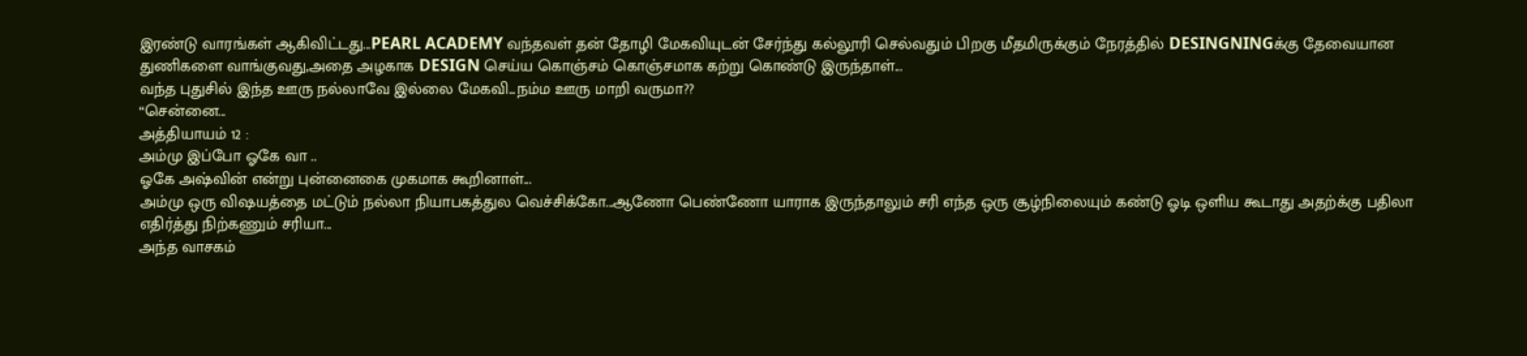இரண்டு வாரங்கள் ஆகிவிட்டது...PEARL ACADEMY வந்தவள் தன் தோழி மேகவியுடன் சேர்ந்து கல்லூரி செல்வதும் பிறகு மீதமிருக்கும் நேரத்தில் DESINGNINGக்கு தேவையான துணிகளை வாங்குவது,அதை அழகாக DESIGN செய்ய கொஞ்சம் கொஞ்சமாக கற்று கொண்டு இருந்தாள்...
வந்த புதுசில் இந்த ஊரு நல்லாவே இல்லை மேகவி...நம்ம ஊரு மாறி வருமா??
“சென்னை...
அத்தியாயம் 12 :
அம்மு இப்போ ஓகே வா ..
ஓகே அஷ்வின் என்று புன்னைகை முகமாக கூறினாள்...
அம்மு ஒரு விஷயத்தை மட்டும் நல்லா நியாபகத்துல வெச்சிக்கோ...ஆணோ பெண்ணோ யாராக இருந்தாலும் சரி எந்த ஒரு சூழ்நிலையும் கண்டு ஓடி ஒளிய கூடாது அதற்க்கு பதிலா எதிர்த்து நிற்கணும் சரியா...
அந்த வாசகம்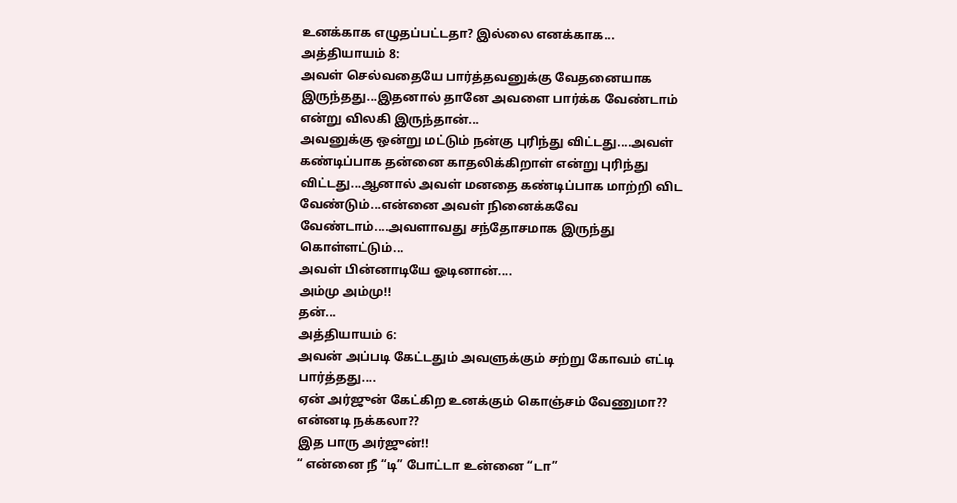உனக்காக எழுதப்பட்டதா? இல்லை எனக்காக...
அத்தியாயம் 8:
அவள் செல்வதையே பார்த்தவனுக்கு வேதனையாக இருந்தது...இதனால் தானே அவளை பார்க்க வேண்டாம் என்று விலகி இருந்தான்...
அவனுக்கு ஒன்று மட்டும் நன்கு புரிந்து விட்டது....அவள் கண்டிப்பாக தன்னை காதலிக்கிறாள் என்று புரிந்து விட்டது...ஆனால் அவள் மனதை கண்டிப்பாக மாற்றி விட வேண்டும்...என்னை அவள் நினைக்கவே வேண்டாம்....அவளாவது சந்தோசமாக இருந்து கொள்ளட்டும்...
அவள் பின்னாடியே ஓடினான்....
அம்மு அம்மு!!
தன்...
அத்தியாயம் 6:
அவன் அப்படி கேட்டதும் அவளுக்கும் சற்று கோவம் எட்டி பார்த்தது....
ஏன் அர்ஜுன் கேட்கிற உனக்கும் கொஞ்சம் வேணுமா??
என்னடி நக்கலா??
இத பாரு அர்ஜுன்!!
“ என்னை நீ “டி” போட்டா உன்னை “டா”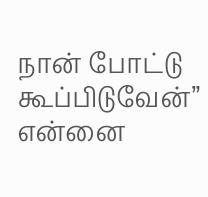நான் போட்டு கூப்பிடுவேன்” என்னை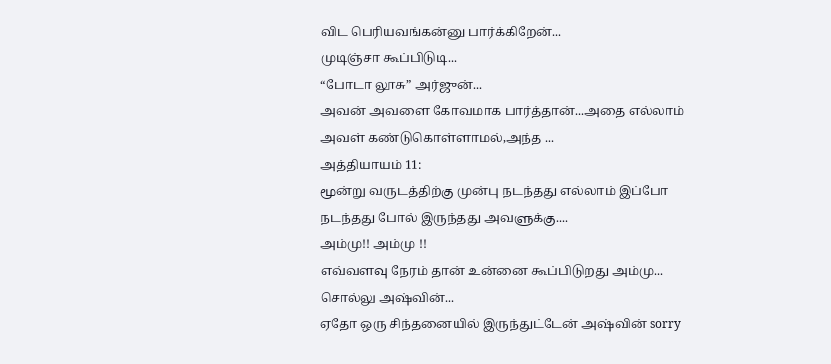விட பெரியவங்கன்னு பார்க்கிறேன்...
முடிஞ்சா கூப்பிடுடி...
“போடா லூசு” அர்ஜுன்...
அவன் அவளை கோவமாக பார்த்தான்...அதை எல்லாம் அவள் கண்டுகொள்ளாமல்,அந்த ...
அத்தியாயம் 11:
மூன்று வருடத்திற்கு முன்பு நடந்தது எல்லாம் இப்போ நடந்தது போல் இருந்தது அவளுக்கு....
அம்மு!! அம்மு !!
எவ்வளவு நேரம் தான் உன்னை கூப்பிடுறது அம்மு...
சொல்லு அஷ்வின்...
ஏதோ ஒரு சிந்தனையில் இருந்துட்டேன் அஷ்வின் sorry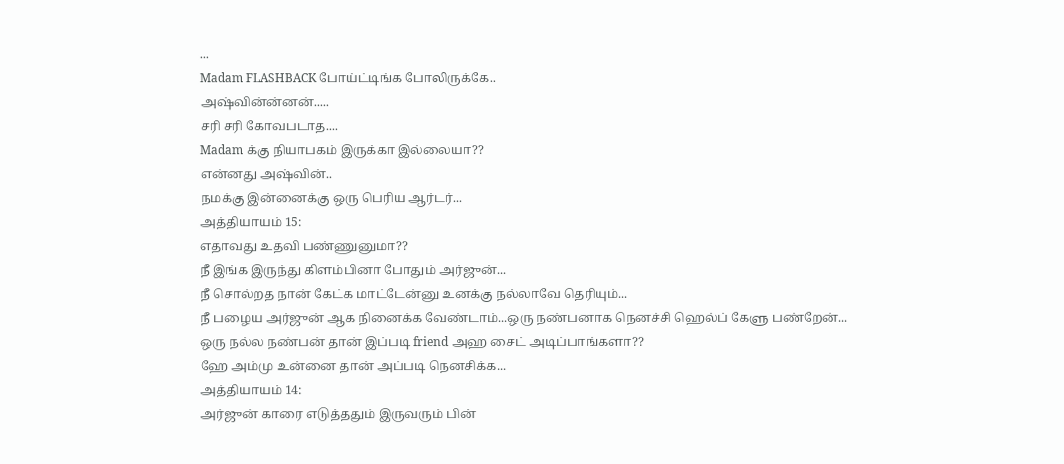...
Madam FLASHBACK போய்ட்டிங்க போலிருக்கே..
அஷ்வின்ன்னன்.....
சரி சரி கோவபடாத....
Madam க்கு நியாபகம் இருக்கா இல்லையா??
என்னது அஷ்வின்..
நமக்கு இன்னைக்கு ஒரு பெரிய ஆர்டர்...
அத்தியாயம் 15:
எதாவது உதவி பண்ணுனுமா??
நீ இங்க இருந்து கிளம்பினா போதும் அர்ஜுன்...
நீ சொல்றத நான் கேட்க மாட்டேன்னு உனக்கு நல்லாவே தெரியும்...
நீ பழைய அர்ஜுன் ஆக நினைக்க வேண்டாம்...ஒரு நண்பனாக நெனச்சி ஹெல்ப் கேளு பண்றேன்...
ஒரு நல்ல நண்பன் தான் இப்படி friend அஹ சைட் அடிப்பாங்களா??
ஹே அம்மு உன்னை தான் அப்படி நெனசிக்க...
அத்தியாயம் 14:
அர்ஜுன் காரை எடுத்ததும் இருவரும் பின்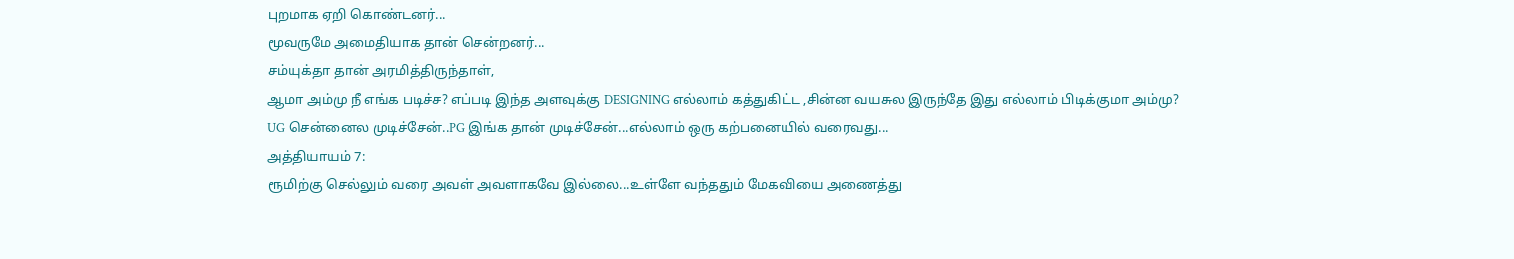புறமாக ஏறி கொண்டனர்...
மூவருமே அமைதியாக தான் சென்றனர்...
சம்யுக்தா தான் அரமித்திருந்தாள்,
ஆமா அம்மு நீ எங்க படிச்ச? எப்படி இந்த அளவுக்கு DESIGNING எல்லாம் கத்துகிட்ட ,சின்ன வயசுல இருந்தே இது எல்லாம் பிடிக்குமா அம்மு?
UG சென்னைல முடிச்சேன்..PG இங்க தான் முடிச்சேன்...எல்லாம் ஒரு கற்பனையில் வரைவது...
அத்தியாயம் 7:
ரூமிற்கு செல்லும் வரை அவள் அவளாகவே இல்லை...உள்ளே வந்ததும் மேகவியை அணைத்து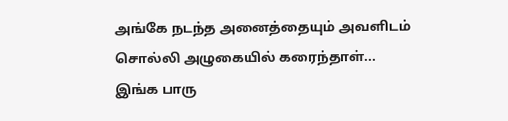அங்கே நடந்த அனைத்தையும் அவளிடம் சொல்லி அழுகையில் கரைந்தாள்...
இங்க பாரு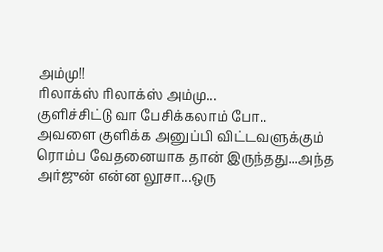அம்மு!!
ரிலாக்ஸ் ரிலாக்ஸ் அம்மு...
குளிச்சிட்டு வா பேசிக்கலாம் போ..
அவளை குளிக்க அனுப்பி விட்டவளுக்கும் ரொம்ப வேதனையாக தான் இருந்தது...அந்த அர்ஜுன் என்ன லூசா...ஒரு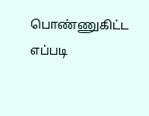பொண்ணுகிட்ட எப்படி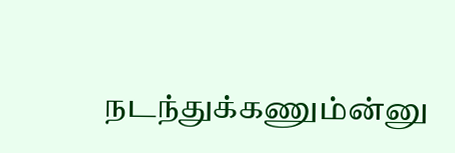நடந்துக்கணும்ன்னு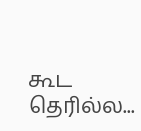கூட தெரில்ல...